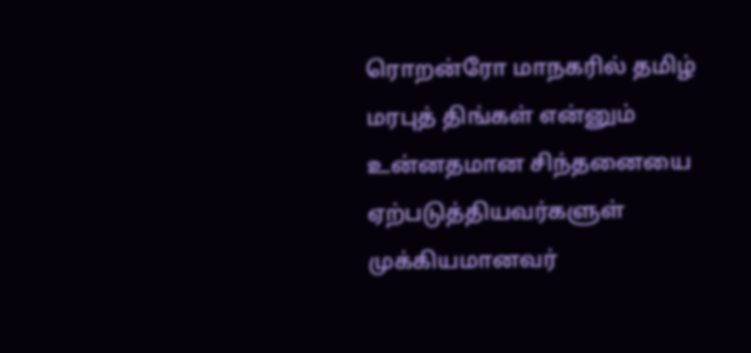ரொறன்ரோ மாநகரில் தமிழ் மரபுத் திங்கள் என்னும் உன்னதமான சிந்தனையை ஏற்படுத்தியவர்களுள் முக்கியமானவர்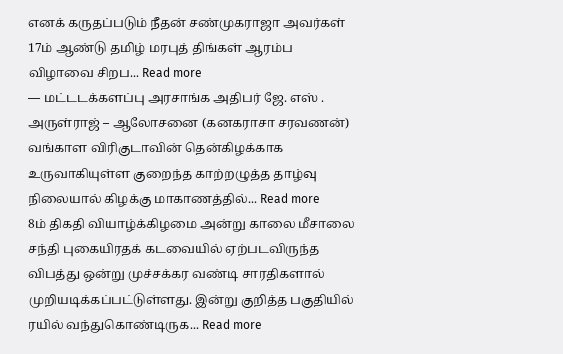எனக் கருதப்படும் நீதன் சண்முகராஜா அவர்கள் 17ம் ஆண்டு தமிழ் மரபுத் திங்கள் ஆரம்ப விழாவை சிறப... Read more
— மட்டடக்களப்பு அரசாங்க அதிபர் ஜே. எஸ் . அருள்ராஜ் – ஆலோசனை (கனகராசா சரவணன்) வங்காள விரிகுடாவின் தென்கிழக்காக உருவாகியுள்ள குறைந்த காற்றழுத்த தாழ்வு நிலையால் கிழக்கு மாகாணத்தில்... Read more
8ம் திகதி வியாழ்க்கிழமை அன்று காலை மீசாலை சந்தி புகையிரதக் கடவையில் ஏற்படவிருந்த விபத்து ஒன்று முச்சக்கர வண்டி சாரதிகளால் முறியடிக்கப்பட்டுள்ளது. இன்று குறித்த பகுதியில் ரயில் வந்துகொண்டிருக... Read more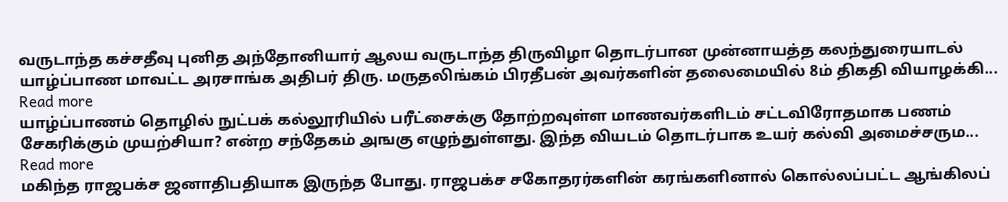வருடாந்த கச்சதீவு புனித அந்தோனியார் ஆலய வருடாந்த திருவிழா தொடர்பான முன்னாயத்த கலந்துரையாடல் யாழ்ப்பாண மாவட்ட அரசாங்க அதிபர் திரு. மருதலிங்கம் பிரதீபன் அவர்களின் தலைமையில் 8ம் திகதி வியாழக்கி... Read more
யாழ்ப்பாணம் தொழில் நுட்பக் கல்லூரியில் பரீட்சைக்கு தோற்றவுள்ள மாணவர்களிடம் சட்டவிரோதமாக பணம் சேகரிக்கும் முயற்சியா? என்ற சந்தேகம் அஙகு எழுந்துள்ளது. இந்த வியடம் தொடர்பாக உயர் கல்வி அமைச்சரும... Read more
மகிந்த ராஜபக்ச ஜனாதிபதியாக இருந்த போது. ராஜபக்ச சகோதரர்களின் கரங்களினால் கொல்லப்பட்ட ஆங்கிலப்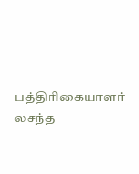பத்திரிகையாளர் லசந்த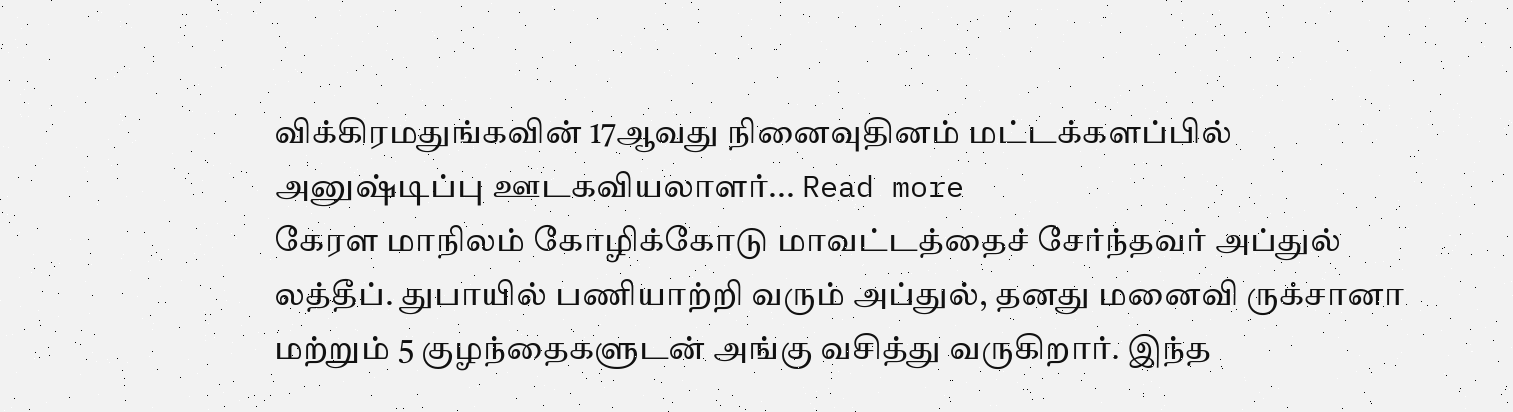விக்கிரமதுங்கவின் 17ஆவது நினைவுதினம் மட்டக்களப்பில் அனுஷ்டிப்பு ஊடகவியலாளர்... Read more
கேரள மாநிலம் கோழிக்கோடு மாவட்டத்தைச் சேர்ந்தவர் அப்துல் லத்தீப். துபாயில் பணியாற்றி வரும் அப்துல், தனது மனைவி ருக்சானா மற்றும் 5 குழந்தைகளுடன் அங்கு வசித்து வருகிறார். இந்த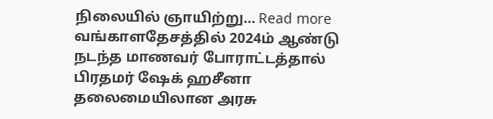நிலையில் ஞாயிற்று... Read more
வங்காளதேசத்தில் 2024ம் ஆண்டு நடந்த மாணவர் போராட்டத்தால் பிரதமர் ஷேக் ஹசீனா தலைமையிலான அரசு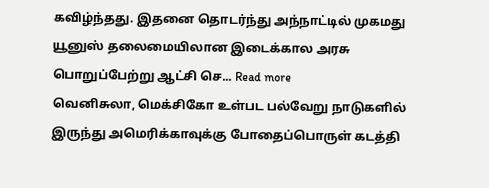கவிழ்ந்தது. இதனை தொடர்ந்து அந்நாட்டில் முகமது யூனுஸ் தலைமையிலான இடைக்கால அரசு பொறுப்பேற்று ஆட்சி செ... Read more
வெனிசுலா, மெக்சிகோ உள்பட பல்வேறு நாடுகளில் இருந்து அமெரிக்காவுக்கு போதைப்பொருள் கடத்தி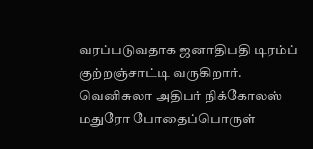வரப்படுவதாக ஜனாதிபதி டிரம்ப் குற்றஞ்சாட்டி வருகிறார். வெனிசுலா அதிபர் நிக்கோலஸ் மதுரோ போதைப்பொருள்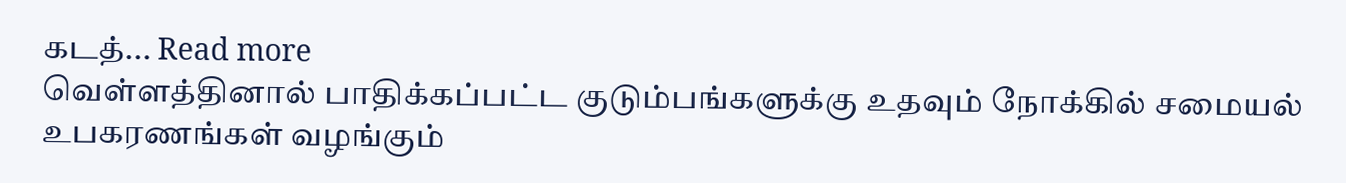கடத்... Read more
வெள்ளத்தினால் பாதிக்கப்பட்ட குடும்பங்களுக்கு உதவும் நோக்கில் சமையல் உபகரணங்கள் வழங்கும்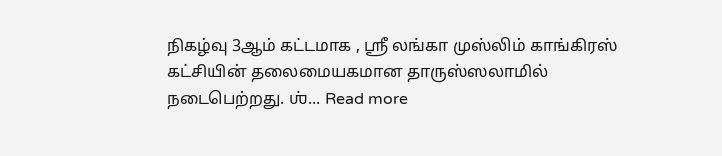நிகழ்வு 3ஆம் கட்டமாக , ஶ்ரீ லங்கா முஸ்லிம் காங்கிரஸ் கட்சியின் தலைமையகமான தாருஸ்ஸலாமில் நடைபெற்றது. ஶ்... Read more